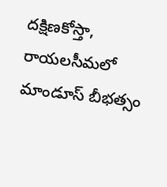దక్షిణకోస్తా, రాయలసీమలో మాండూస్ బీభత్సం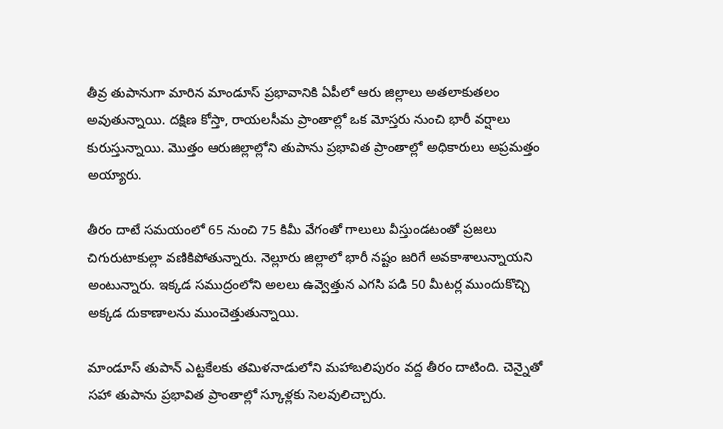తీవ్ర తుపానుగా మారిన మాండూస్ ప్రభావానికి ఏపీలో ఆరు జిల్లాలు అతలాకుతలం అవుతున్నాయి. దక్షిణ కోస్తా, రాయలసీమ ప్రాంతాల్లో ఒక మోస్తరు నుంచి భారీ వర్షాలు కురుస్తున్నాయి. మొత్తం ఆరుజిల్లాల్లోని తుపాను ప్రభావిత ప్రాంతాల్లో అధికారులు అప్రమత్తం అయ్యారు.

తీరం దాటే సమయంలో 65 నుంచి 75 కిమీ వేగంతో గాలులు వీస్తుండటంతో ప్రజలు చిగురుటాకుల్లా వణికిపోతున్నారు. నెల్లూరు జిల్లాలో భారీ నష్టం జరిగే అవకాశాలున్నాయని అంటున్నారు. ఇక్కడ సముద్రంలోని అలలు ఉవ్వెత్తున ఎగసి పడి 50 మీటర్ల ముందుకొచ్చి అక్కడ దుకాణాలను ముంచెత్తుతున్నాయి.

మాండూస్ తుపాన్ ఎట్టకేలకు తమిళనాడులోని మహాబలిపురం వద్ద తీరం దాటింది. చెన్నైతో సహా తుపాను ప్రభావిత ప్రాంతాల్లో స్కూళ్లకు సెలవులిచ్చారు.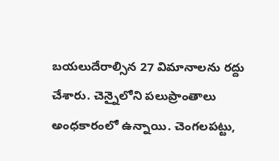బయలుదేరాల్సిన 27 విమానాలను రద్దు చేశారు. చెన్నైలోని పలుప్రాంతాలు అంధకారంలో ఉన్నాయి. చెంగలపట్టు,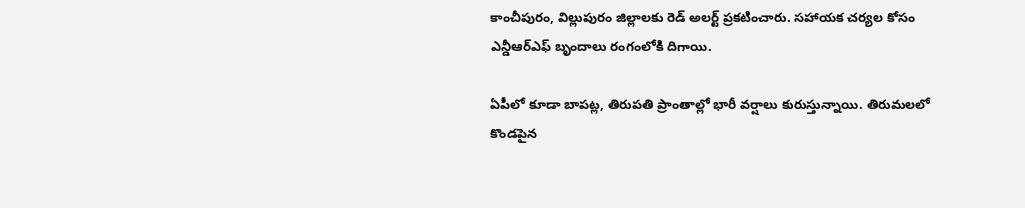కాంచీపురం, విల్లుపురం జిల్లాలకు రెడ్‌ అలర్ట్‌ ప్రకటించారు. సహాయక చర్యల కోసం ఎన్డీఆర్‌ఎఫ్‌ బృందాలు రంగంలోకి దిగాయి.

ఏపీలో కూడా బాపట్ల, తిరుపతి ప్రాంతాల్లో భారీ వర్షాలు కురుస్తున్నాయి. తిరుమలలో కొండపైన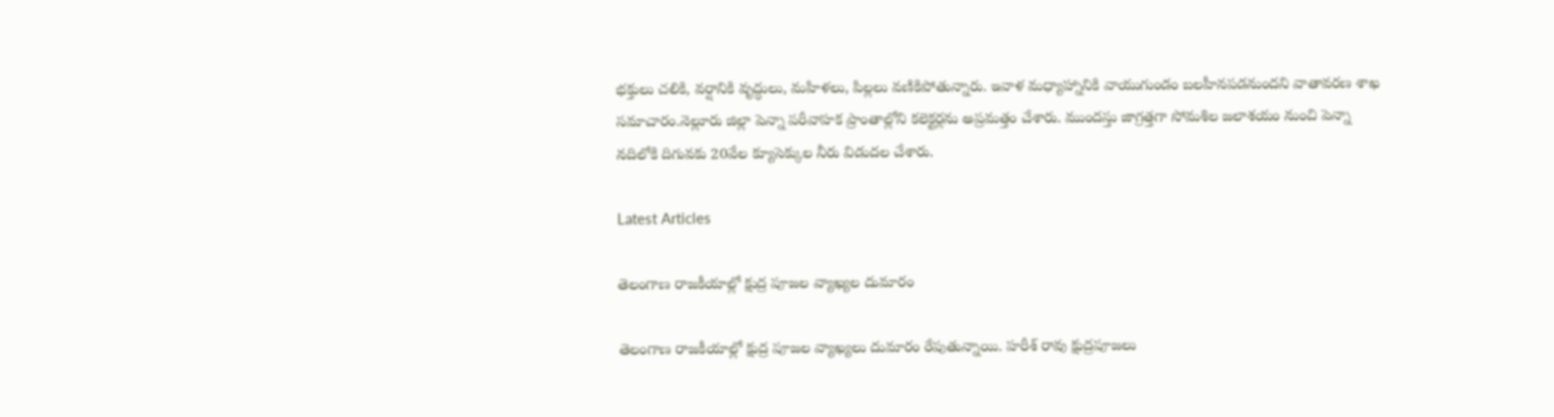భక్తులు చలికి, వర్షానికి వృద్ధులు, మహిళలు, పిల్లలు వణికిపోతున్నారు. ఇవాళ మధ్యాహ్నానికి వాయుగుండం బలహీనపడనుందని వాతావరణ శాఖ సమాచారం.నెల్లూరు జిల్లా పెన్నా పరీవాహక ప్రాంతాల్లోని కలెక్టర్లను అప్రమత్తం చేశారు. ముందస్తు జాగ్రత్తగా సోమశిల జలాశయం నుంచి పెన్నా నదిలోకి దిగువకు 20వేల క్యూసెక్కుల నీరు విడుదల చేశారు.

Latest Articles

తెలంగాణ రాజకీయాల్లో క్షుద్ర పూజల వ్యాఖ్యల దుమారం

తెలంగాణ రాజకీయాల్లో క్షుద్ర పూజల వ్యాఖ్యలు దుమారం రేపుతున్నాయి. హరీశ్‌ రావు క్షుద్రపూజలు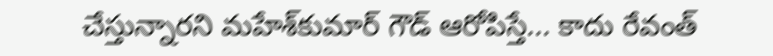చేస్తున్నారని మహేశ్‌కుమార్‌ గౌడ్‌ ఆరోపిస్తే... కాదు రేవంత్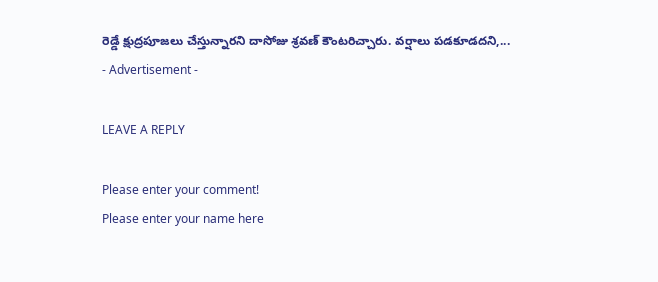రెడ్డే క్షుద్రపూజలు చేస్తున్నారని దాసోజు శ్రవణ్‌ కౌంటరిచ్చారు. వర్షాలు పడకూడదని,...
- Advertisement -

LEAVE A REPLY

Please enter your comment!
Please enter your name here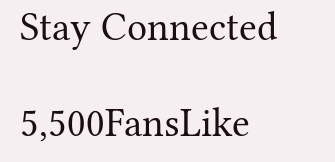Stay Connected

5,500FansLike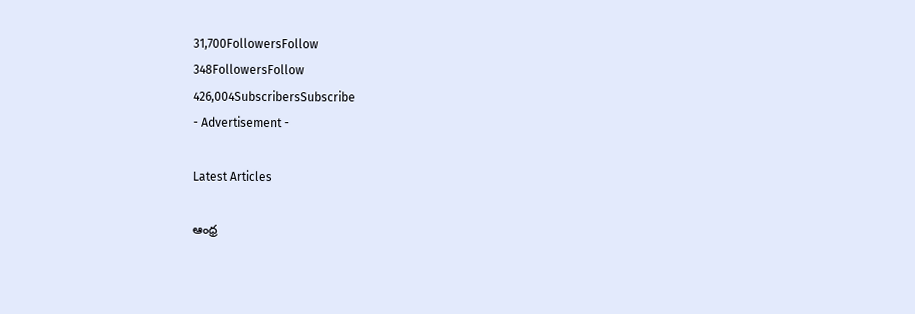31,700FollowersFollow
348FollowersFollow
426,004SubscribersSubscribe
- Advertisement -

Latest Articles

ఆంధ్ర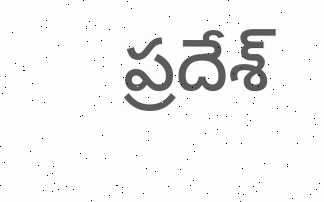ప్రదేశ్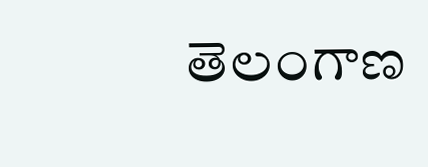తెలంగాణ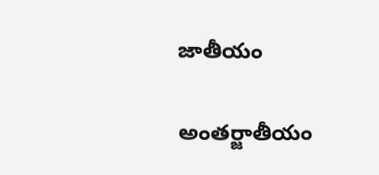జాతీయం

అంతర్జాతీయం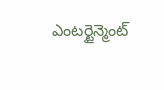ఎంటర్టైన్మెంట్